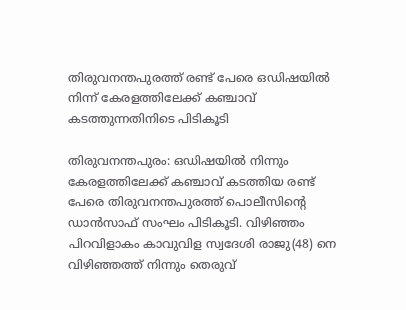തിരുവനന്തപുരത്ത് രണ്ട് പേരെ ഒഡിഷയിൽ നിന്ന് കേരളത്തിലേക്ക് കഞ്ചാവ് കടത്തുന്നതിനിടെ പിടികൂടി

തിരുവനന്തപുരം: ഒഡിഷയിൽ നിന്നും കേരളത്തിലേക്ക് കഞ്ചാവ് കടത്തിയ രണ്ട് പേരെ തിരുവനന്തപുരത്ത് പൊലീസിൻ്റെ ഡാൻസാഫ് സംഘം പിടികൂടി. വിഴിഞ്ഞം പിറവിളാകം കാവുവിള സ്വദേശി രാജു(48) നെ വിഴിഞ്ഞത്ത് നിന്നും തെരുവ്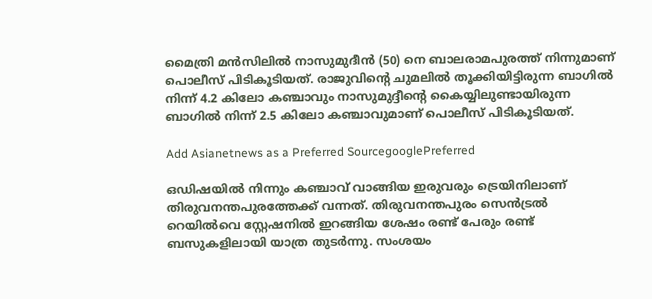മൈത്രി മൻസിലിൽ നാസുമുദീൻ (50) നെ ബാലരാമപുരത്ത് നിന്നുമാണ് പൊലീസ് പിടികൂടിയത്. രാജുവിൻ്റെ ചുമലിൽ തൂക്കിയിട്ടിരുന്ന ബാഗിൽ നിന്ന് 4.2 കിലോ കഞ്ചാവും നാസുമുദ്ദീൻ്റെ കൈയ്യിലുണ്ടായിരുന്ന ബാഗിൽ നിന്ന് 2.5 കിലോ കഞ്ചാവുമാണ് പൊലീസ് പിടികൂടിയത്.

Add Asianetnews as a Preferred SourcegooglePreferred

ഒഡിഷയിൽ നിന്നും കഞ്ചാവ് വാങ്ങിയ ഇരുവരും ട്രെയിനിലാണ് തിരുവനന്തപുരത്തേക്ക് വന്നത്. തിരുവനന്തപുരം സെൻട്രൽ റെയിൽവെ സ്റ്റേഷനിൽ ഇറങ്ങിയ ശേഷം രണ്ട് പേരും രണ്ട് ബസുകളിലായി യാത്ര തുടർന്നു. സംശയം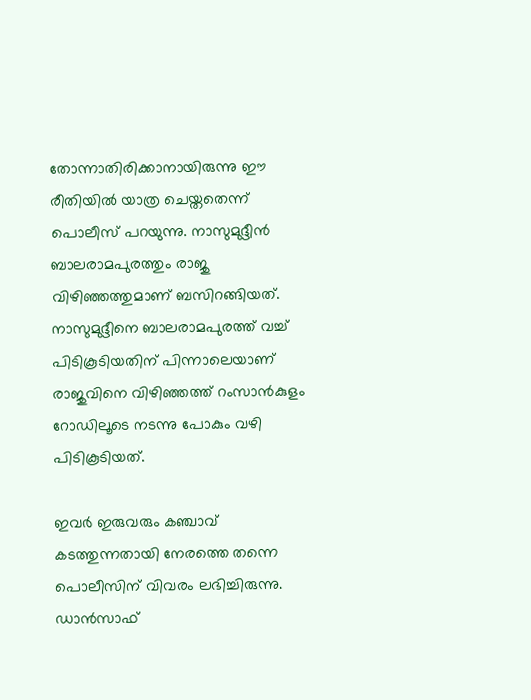തോന്നാതിരിക്കാനായിരുന്നു ഈ രീതിയിൽ യാത്ര ചെയ്തതെന്ന് പൊലീസ് പറയുന്നു. നാസുമുദ്ദീൻ ബാലരാമപുരത്തും രാജു വിഴിഞ്ഞത്തുമാണ് ബസിറങ്ങിയത്. നാസുമുദ്ദീനെ ബാലരാമപുരത്ത് വച്ച് പിടികൂടിയതിന് പിന്നാലെയാണ് രാജുവിനെ വിഴിഞ്ഞത്ത് റംസാൻകുളം റോഡിലൂടെ നടന്നു പോകും വഴി പിടികൂടിയത്.

ഇവർ ഇരുവരും കഞ്ചാവ് കടത്തുന്നതായി നേരത്തെ തന്നെ പൊലീസിന് വിവരം ലഭിച്ചിരുന്നു. ഡാൻസാഫ്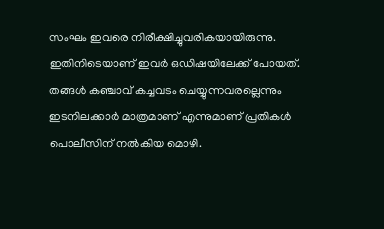സംഘം ഇവരെ നിരീക്ഷിച്ചുവരികയായിരുന്നു. ഇതിനിടെയാണ് ഇവർ ഒഡിഷയിലേക്ക് പോയത്. തങ്ങൾ കഞ്ചാവ് കച്ചവടം ചെയ്യുന്നവരല്ലെന്നും ഇടനിലക്കാർ മാത്രമാണ് എന്നുമാണ് പ്രതികൾ പൊലീസിന് നൽകിയ മൊഴി.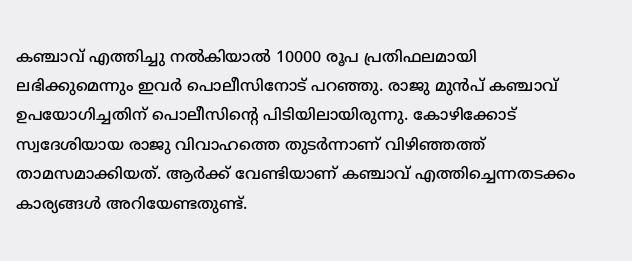കഞ്ചാവ് എത്തിച്ചു നൽകിയാൽ 10000 രൂപ പ്രതിഫലമായി ലഭിക്കുമെന്നും ഇവർ പൊലീസിനോട് പറഞ്ഞു. രാജു മുൻപ് കഞ്ചാവ് ഉപയോഗിച്ചതിന് പൊലീസിൻ്റെ പിടിയിലായിരുന്നു. കോഴിക്കോട് സ്വദേശിയായ രാജു വിവാഹത്തെ തുടർന്നാണ് വിഴിഞ്ഞത്ത് താമസമാക്കിയത്. ആർക്ക് വേണ്ടിയാണ് കഞ്ചാവ് എത്തിച്ചെന്നതടക്കം കാര്യങ്ങൾ അറിയേണ്ടതുണ്ട്.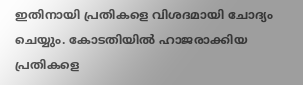ഇതിനായി പ്രതികളെ വിശദമായി ചോദ്യം ചെയ്യും. കോടതിയിൽ ഹാജരാക്കിയ പ്രതികളെ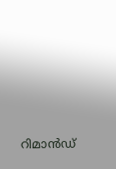റിമാൻഡ്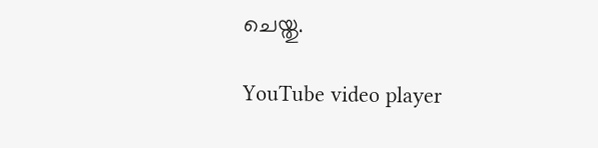ചെയ്തു.

YouTube video player